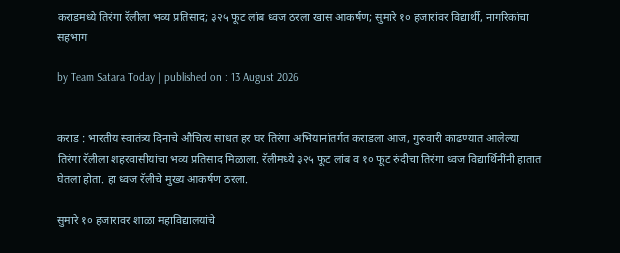कराडमध्ये तिरंगा रॅलीला भव्य प्रतिसाद; ३२५ फूट लांब ध्वज ठरला खास आकर्षण; सुमारे १० हजारांवर विद्यार्थी, नागरिकांचा सहभाग

by Team Satara Today | published on : 13 August 2026


कराड : भारतीय स्वातंत्र्य दिनाचे औचित्य साधत हर घर तिरंगा अभियानांतर्गत कराडला आज, गुरुवारी काढण्यात आलेल्या तिरंगा रॅलीला शहरवासीयांचा भव्य प्रतिसाद मिळाला. रॅलीमध्ये ३२५ फूट लांब व १० फूट रुंदीचा तिरंगा ध्वज विद्यार्थिनींनी हातात घेतला होता. हा ध्वज रॅलीचे मुख्य आकर्षण ठरला.

सुमारे १० हजारावर शाळा महाविद्यालयांचे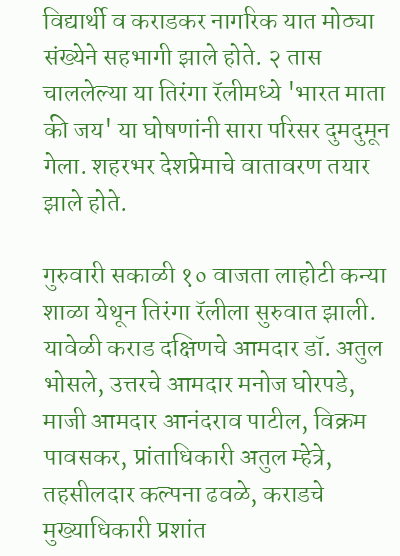विद्यार्थी व कराडकर नागरिक यात मोठ्या संख्येने सहभागी झाले होते. २ तास चाललेल्या या तिरंगा रॅलीमध्ये 'भारत माता की जय' या घोषणांनी सारा परिसर दुमदुमून गेला. शहरभर देशप्रेमाचे वातावरण तयार झाले होते.

गुरुवारी सकाळी १० वाजता लाहोटी कन्या शाळा येथून तिरंगा रॅलीला सुरुवात झाली. यावेळी कराड दक्षिणचे आमदार डॉ. अतुल भोसले, उत्तरचे आमदार मनोज घोरपडे, माजी आमदार आनंदराव पाटील, विक्रम पावसकर, प्रांताधिकारी अतुल म्हेत्रे, तहसीलदार कल्पना ढवळे, कराडचे मुख्याधिकारी प्रशांत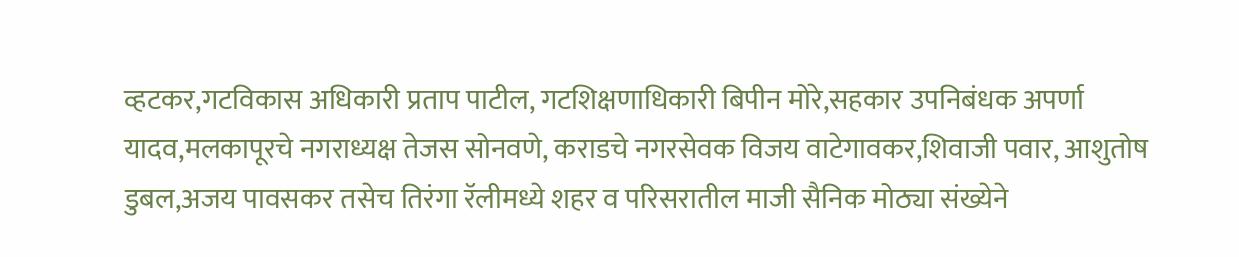व्हटकर,गटविकास अधिकारी प्रताप पाटील, गटशिक्षणाधिकारी बिपीन मोरे,सहकार उपनिबंधक अपर्णा यादव,मलकापूरचे नगराध्यक्ष तेजस सोनवणे, कराडचे नगरसेवक विजय वाटेगावकर,शिवाजी पवार, आशुतोष डुबल,अजय पावसकर तसेच तिरंगा रॅलीमध्ये शहर व परिसरातील माजी सैनिक मोठ्या संख्येने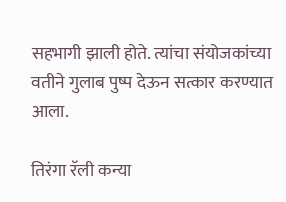सहभागी झाली होते. त्यांचा संयोजकांच्या वतीने गुलाब पुष्प देऊन सत्कार करण्यात आला.

तिरंगा रॅली कन्या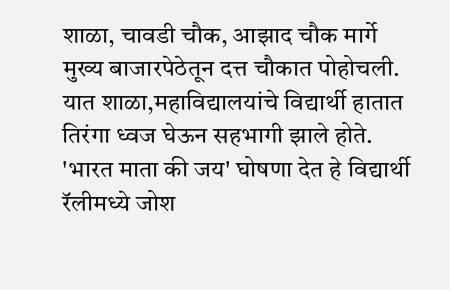शाळा, चावडी चौक, आझाद चौक मार्गे मुख्य बाजारपेठेतून दत्त चौकात पोहोचली. यात शाळा,महाविद्यालयांचे विद्यार्थी हातात तिरंगा ध्वज घेऊन सहभागी झाले होते. 'भारत माता की जय' घोषणा देत हे विद्यार्थी रॅलीमध्ये जोश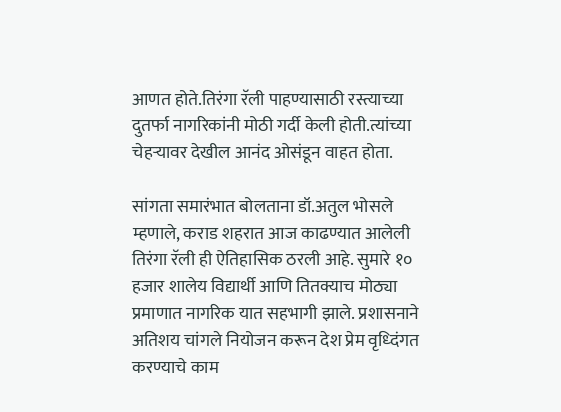आणत होते.तिरंगा रॅली पाहण्यासाठी रस्त्याच्या दुतर्फा नागरिकांनी मोठी गर्दी केली होती.त्यांच्या चेहऱ्यावर देखील आनंद ओसंडून वाहत होता.

सांगता समारंभात बोलताना डॉ.अतुल भोसले म्हणाले, कराड शहरात आज काढण्यात आलेली तिरंगा रॅली ही ऐतिहासिक ठरली आहे. सुमारे १० हजार शालेय विद्यार्थी आणि तितक्याच मोठ्या प्रमाणात नागरिक यात सहभागी झाले. प्रशासनाने अतिशय चांगले नियोजन करून देश प्रेम वृध्दिंगत करण्याचे काम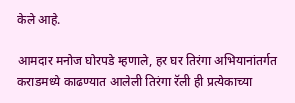केले आहे.

आमदार मनोज घोरपडे म्हणाले, हर घर तिरंगा अभियानांतर्गत कराडमध्ये काढण्यात आलेली तिरंगा रॅली ही प्रत्येकाच्या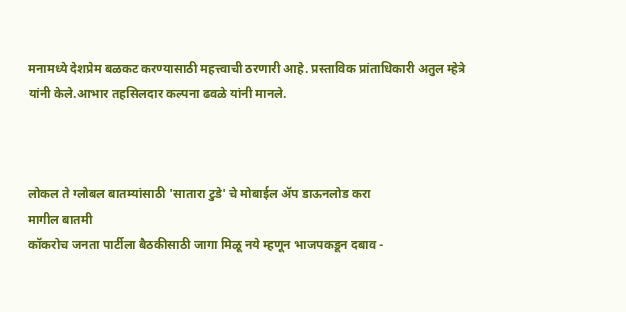मनामध्ये देशप्रेम बळकट करण्यासाठी महत्त्वाची ठरणारी आहे. प्रस्ताविक प्रांताधिकारी अतुल म्हेत्रे यांनी केले.आभार तहसिलदार कल्पना ढवळे यांनी मानले.



लोकल ते ग्लोबल बातम्यांसाठी 'सातारा टुडे' चे मोबाईल ॲप डाऊनलोड करा
मागील बातमी
कॉकरोच जनता पार्टीला बैठकीसाठी जागा मिळू नये म्हणून भाजपकडून दबाव -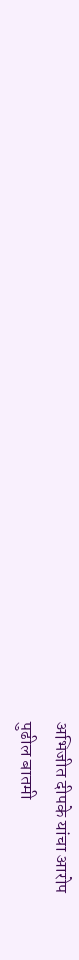अभिजीत दीपके यांचा आरोप
पुढील बातमी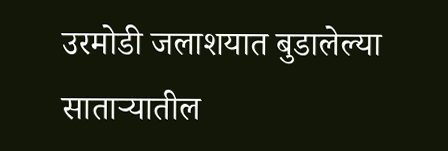उरमोडी जलाशयात बुडालेल्या साताऱ्यातील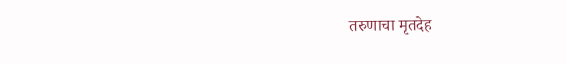तरुणाचा मृतदेह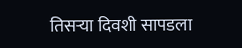तिसऱ्या दिवशी सापडला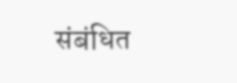संबंधित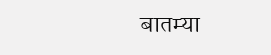बातम्या